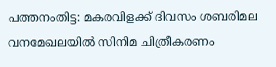പത്തനംതിട്ട: മകരവിളക്ക് ദിവസം ശബരിമല വനമേഖലയിൽ സിനിമ ചിത്രീകരണം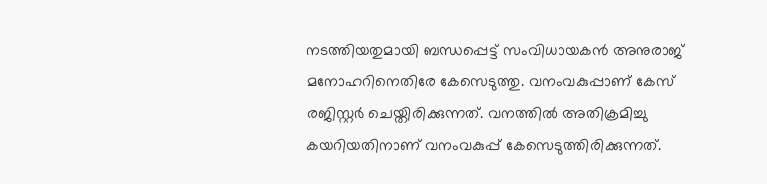നടത്തിയതുമായി ബന്ധപ്പെട്ട് സംവിധായകൻ അനുരാജ് മനോഹറിനെതിരേ കേസെടുത്തു. വനംവകുപ്പാണ് കേസ് രജിസ്റ്റർ ചെയ്തിരിക്കുന്നത്. വനത്തിൽ അതിക്രമിച്ചു കയറിയതിനാണ് വനംവകുപ്പ് കേസെടുത്തിരിക്കുന്നത്.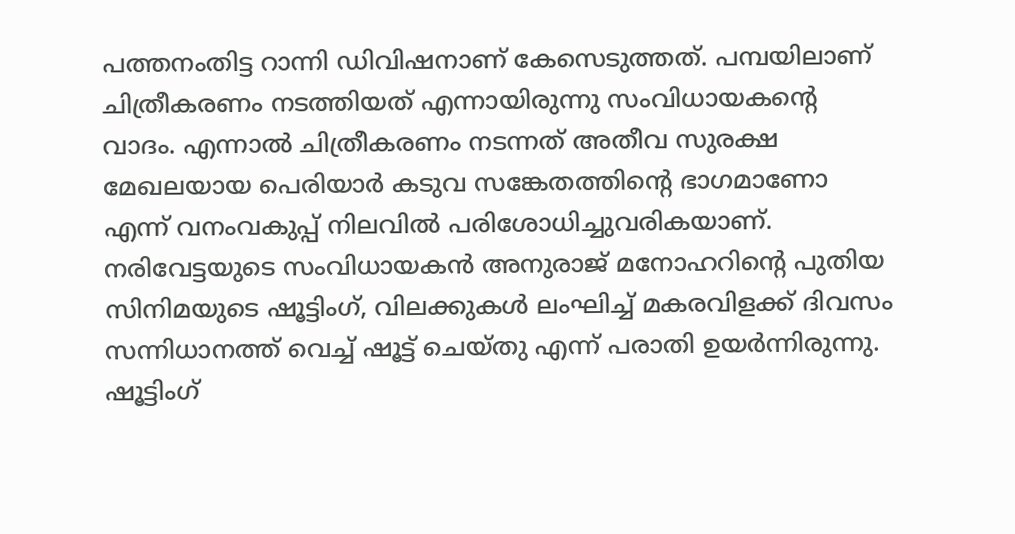പത്തനംതിട്ട റാന്നി ഡിവിഷനാണ് കേസെടുത്തത്. പമ്പയിലാണ് ചിത്രീകരണം നടത്തിയത് എന്നായിരുന്നു സംവിധായകന്റെ വാദം. എന്നാൽ ചിത്രീകരണം നടന്നത് അതീവ സുരക്ഷ മേഖലയായ പെരിയാർ കടുവ സങ്കേതത്തിന്റെ ഭാഗമാണോ എന്ന് വനംവകുപ്പ് നിലവിൽ പരിശോധിച്ചുവരികയാണ്.
നരിവേട്ടയുടെ സംവിധായകൻ അനുരാജ് മനോഹറിന്റെ പുതിയ സിനിമയുടെ ഷൂട്ടിംഗ്, വിലക്കുകൾ ലംഘിച്ച് മകരവിളക്ക് ദിവസം സന്നിധാനത്ത് വെച്ച് ഷൂട്ട് ചെയ്തു എന്ന് പരാതി ഉയർന്നിരുന്നു. ഷൂട്ടിംഗ്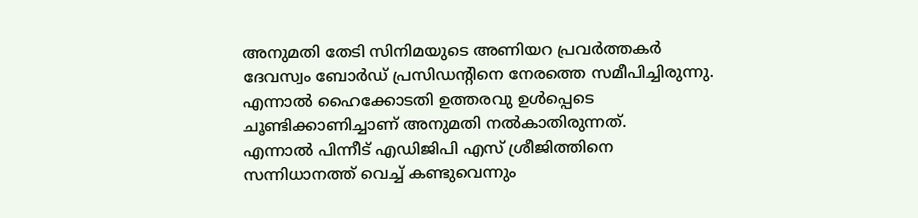അനുമതി തേടി സിനിമയുടെ അണിയറ പ്രവർത്തകർ ദേവസ്വം ബോർഡ് പ്രസിഡന്റിനെ നേരത്തെ സമീപിച്ചിരുന്നു. എന്നാൽ ഹൈക്കോടതി ഉത്തരവു ഉൾപ്പെടെ ചൂണ്ടിക്കാണിച്ചാണ് അനുമതി നൽകാതിരുന്നത്.
എന്നാൽ പിന്നീട് എഡിജിപി എസ് ശ്രീജിത്തിനെ സന്നിധാനത്ത് വെച്ച് കണ്ടുവെന്നും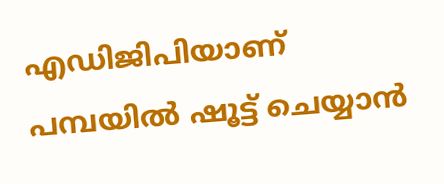എഡിജിപിയാണ് പമ്പയിൽ ഷൂട്ട് ചെയ്യാൻ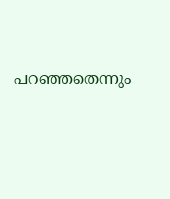പറഞ്ഞതെന്നും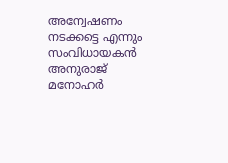അന്വേഷണം നടക്കട്ടെ എന്നും സംവിധായകൻ അനുരാജ് മനോഹർ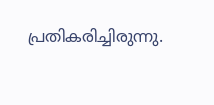പ്രതികരിച്ചിരുന്നു.